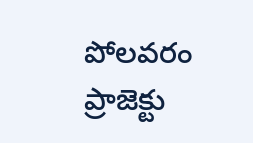పోలవరం ప్రాజెక్టు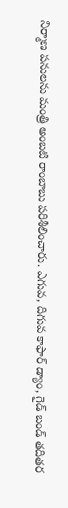నిర్మాణ పనులను మంత్రి అంబటి రాంబాబు పరిశీలించారు. ఎగువ, దిగువ కాఫార్ డ్యాం, గైడ్ బండ్ తదితర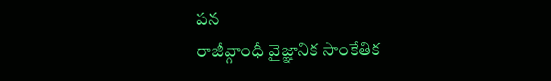పన
రాజీవ్గాంధీ వైజ్ఞానిక సాంకేతిక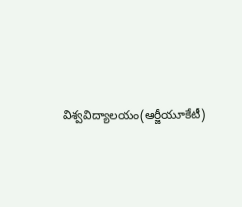విశ్వవిద్యాలయం(ఆర్జీయూకేటీ)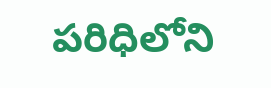పరిధిలోని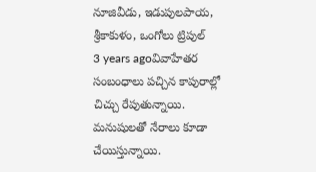నూజివీడు, ఇడుపులపాయ, శ్రీకాకుళం, ఒంగోలు ట్రిపుల్
3 years agoవివాహేతర సంబంధాలు పచ్చిన కాపురాల్లో చిచ్చు రేపుతున్నాయి. మనుషులతో నేరాలు కూడా చేయిస్తున్నాయి.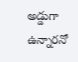అడ్డుగా ఉన్నారనో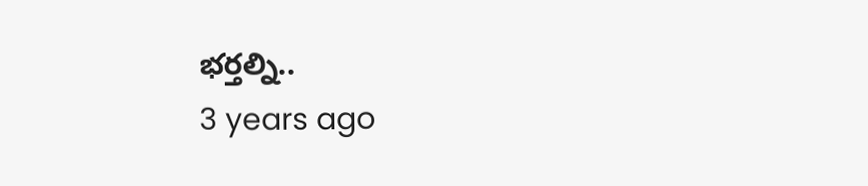భర్తల్ని..
3 years ago